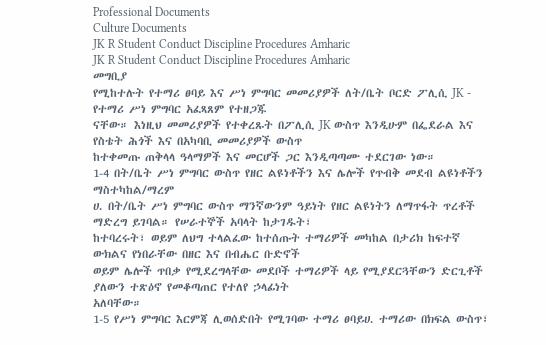Professional Documents
Culture Documents
JK R Student Conduct Discipline Procedures Amharic
JK R Student Conduct Discipline Procedures Amharic
መግቢያ
የሚከተሉት የተማሪ ፀባይ እና ሥነ ምግባር መመሪያዎች ለት/ቤት ቦርድ ፖሊሲ JK - የተማሪ ሥነ ምግባር አፈጻጸም የተዘጋጁ
ናቸው። እነዚህ መመሪያዎች የተቀረጹት በፖሊሲ JK ውስጥ እንዲሁም በፌደራል እና የስቴት ሕጎች እና በአካባቢ መመሪያዎች ውስጥ
ከተቀመጡ ጠቅላላ ዓላማዎች እና መርሆች ጋር እንዲጣጣሙ ተደርገው ነው።
1-4 በት/ቤት ሥነ ምግባር ውስጥ የዘር ልዩነቶችን እና ሌሎች የጥብቅ መደብ ልዩነቶችን ማስተካከል/ማረም
ሀ. በት/ቤት ሥነ ምግባር ውስጥ ማንኛውንም ዓይነት የዘር ልዩነትን ለማጥፋት ጥረቶች ማድረግ ይገባል። የሠራተኞች አባላት ከታገዱት፣
ከተባረሩት፣ ወይም ለህግ ተላልፈው ከተሰጡት ተማሪዎች መካከል በታሪክ ከፍተኛ ውክልና የነበራቸው በዘር እና በብሔር ቡድኖች
ወይም ሌሎች ጥበቃ የሚደረግላቸው መደቦች ተማሪዎች ላይ የሚያደርጓቸውን ድርጊቶች ያለውን ተጽዕኖ የመቆጣጠር የተለየ ኃላፊነት
አለባቸው።
1-5 የሥነ ምግባር እርምጃ ሊወሰድበት የሚገባው ተማሪ ፀባይሀ. ተማሪው በክፍል ውስጥ፣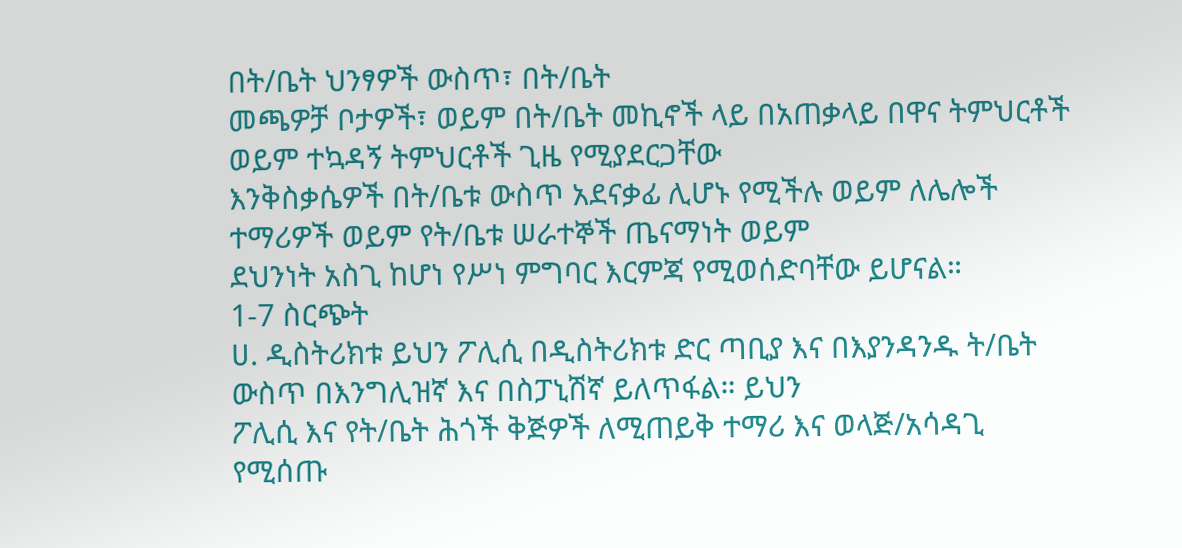በት/ቤት ህንፃዎች ውስጥ፣ በት/ቤት
መጫዎቻ ቦታዎች፣ ወይም በት/ቤት መኪኖች ላይ በአጠቃላይ በዋና ትምህርቶች ወይም ተኳዳኝ ትምህርቶች ጊዜ የሚያደርጋቸው
እንቅስቃሴዎች በት/ቤቱ ውስጥ አደናቃፊ ሊሆኑ የሚችሉ ወይም ለሌሎች ተማሪዎች ወይም የት/ቤቱ ሠራተኞች ጤናማነት ወይም
ደህንነት አስጊ ከሆነ የሥነ ምግባር እርምጃ የሚወሰድባቸው ይሆናል።
1-7 ስርጭት
ሀ. ዲስትሪክቱ ይህን ፖሊሲ በዲስትሪክቱ ድር ጣቢያ እና በእያንዳንዱ ት/ቤት ውስጥ በእንግሊዝኛ እና በስፓኒሽኛ ይለጥፋል። ይህን
ፖሊሲ እና የት/ቤት ሕጎች ቅጅዎች ለሚጠይቅ ተማሪ እና ወላጅ/አሳዳጊ የሚሰጡ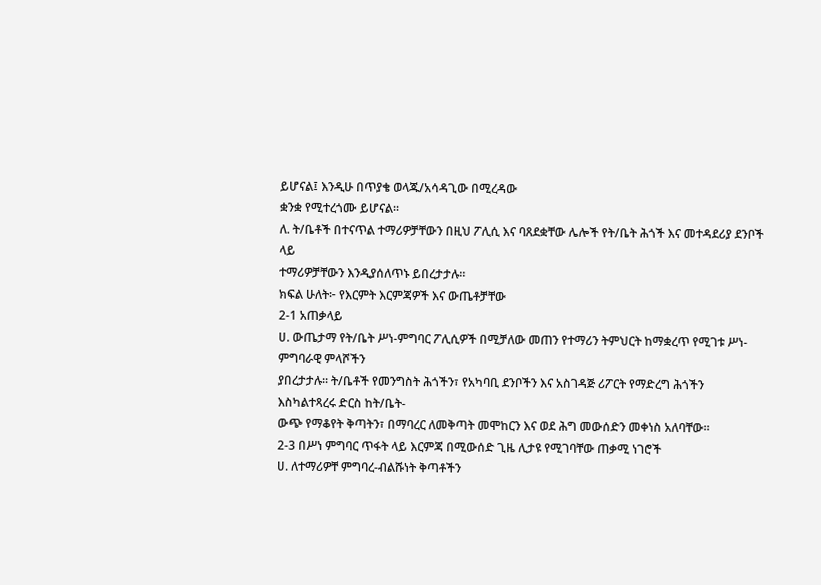ይሆናል፤ እንዲሁ በጥያቄ ወላጁ/አሳዳጊው በሚረዳው
ቋንቋ የሚተረጎሙ ይሆናል።
ለ. ት/ቤቶች በተናጥል ተማሪዎቻቸውን በዚህ ፖሊሲ እና ባጸደቋቸው ሌሎች የት/ቤት ሕጎች እና መተዳደሪያ ደንቦች ላይ
ተማሪዎቻቸውን እንዲያሰለጥኑ ይበረታታሉ።
ክፍል ሁለት፦ የእርምት እርምጃዎች እና ውጤቶቻቸው
2-1 አጠቃላይ
ሀ. ውጤታማ የት/ቤት ሥነ-ምግባር ፖሊሲዎች በሚቻለው መጠን የተማሪን ትምህርት ከማቋረጥ የሚገቱ ሥነ-ምግባራዊ ምላሾችን
ያበረታታሉ። ት/ቤቶች የመንግስት ሕጎችን፣ የአካባቢ ደንቦችን እና አስገዳጅ ሪፖርት የማድረግ ሕጎችን እስካልተጻረሩ ድርስ ከት/ቤት-
ውጭ የማቆየት ቅጣትን፣ በማባረር ለመቅጣት መሞከርን እና ወደ ሕግ መውሰድን መቀነስ አለባቸው።
2-3 በሥነ ምግባር ጥፋት ላይ እርምጃ በሚውሰድ ጊዜ ሊታዩ የሚገባቸው ጠቃሚ ነገሮች
ሀ. ለተማሪዎቸ ምግባረ-ብልሹነት ቅጣቶችን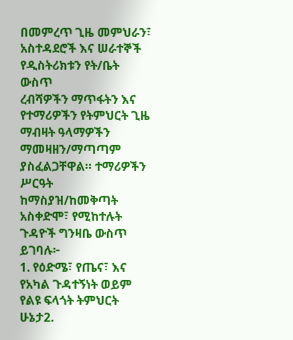በመምረጥ ጊዜ መምህራን፣ አስተዳደሮች እና ሠራተኞች የዲስትሪክቱን የት/ቤት ውስጥ
ረብሻዎችን ማጥፋትን እና የተማሪዎችን የትምህርት ጊዜ ማብዛት ዓላማዎችን ማመዛዘን/ማጣጣም ያስፈልጋቸዋል። ተማሪዎችን ሥርዓት
ከማስያዝ/ከመቅጣት አስቀድሞ፣ የሚከተሉት ጉዳዮች ግንዛቤ ውስጥ ይገባሉ፦
1. የዕድሜ፣ የጤና፣ እና የአካል ጉዳተኝነት ወይም የልዩ ፍላጎት ትምህርት ሁኔታ2.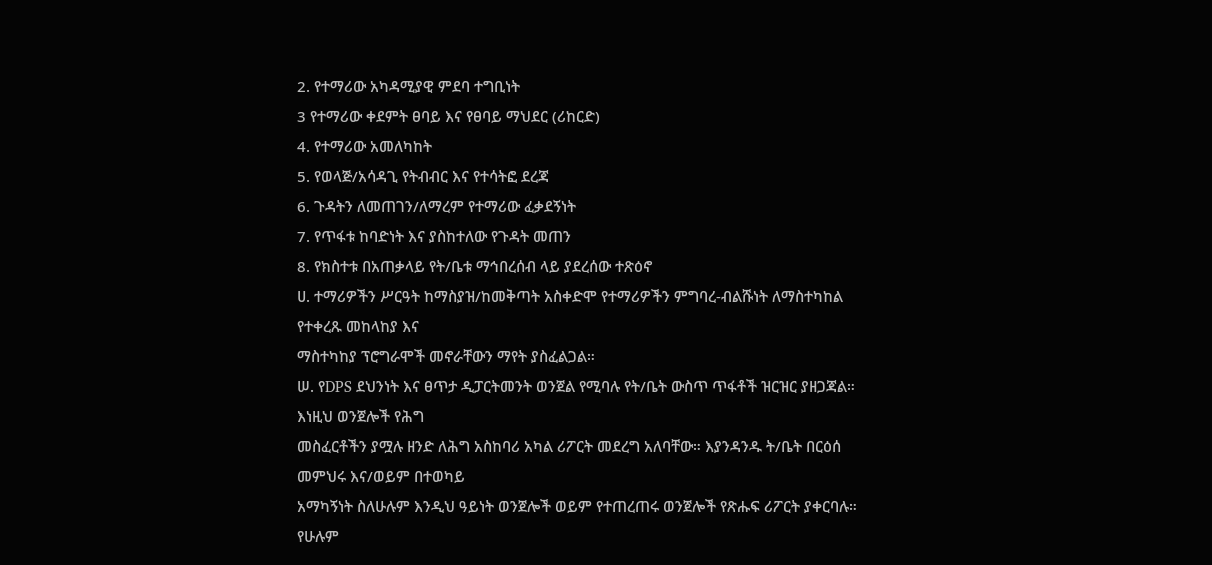2. የተማሪው አካዳሚያዊ ምደባ ተግቢነት
3 የተማሪው ቀደምት ፀባይ እና የፀባይ ማህደር (ሪከርድ)
4. የተማሪው አመለካከት
5. የወላጅ/አሳዳጊ የትብብር እና የተሳትፎ ደረጃ
6. ጉዳትን ለመጠገን/ለማረም የተማሪው ፈቃደኝነት
7. የጥፋቱ ከባድነት እና ያስከተለው የጉዳት መጠን
8. የክስተቱ በአጠቃላይ የት/ቤቱ ማኅበረሰብ ላይ ያደረሰው ተጽዕኖ
ሀ. ተማሪዎችን ሥርዓት ከማስያዝ/ከመቅጣት አስቀድሞ የተማሪዎችን ምግባረ-ብልሹነት ለማስተካከል የተቀረጹ መከላከያ እና
ማስተካከያ ፕሮግራሞች መኖራቸውን ማየት ያስፈልጋል።
ሠ. የDPS ደህንነት እና ፀጥታ ዲፓርትመንት ወንጀል የሚባሉ የት/ቤት ውስጥ ጥፋቶች ዝርዝር ያዘጋጃል። እነዚህ ወንጀሎች የሕግ
መስፈርቶችን ያሟሉ ዘንድ ለሕግ አስከባሪ አካል ሪፖርት መደረግ አለባቸው። እያንዳንዱ ት/ቤት በርዕሰ መምህሩ እና/ወይም በተወካይ
አማካኝነት ስለሁሉም እንዲህ ዓይነት ወንጀሎች ወይም የተጠረጠሩ ወንጀሎች የጽሑፍ ሪፖርት ያቀርባሉ። የሁሉም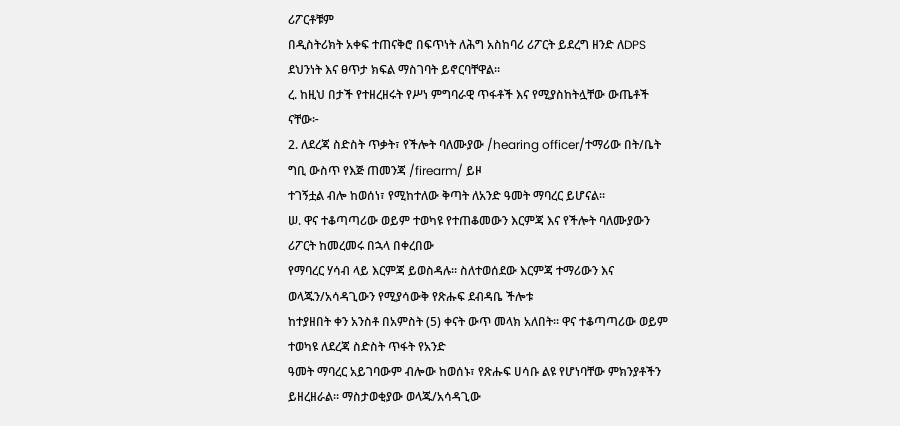ሪፖርቶቹም
በዲስትሪክት አቀፍ ተጠናቅሮ በፍጥነት ለሕግ አስከባሪ ሪፖርት ይደረግ ዘንድ ለDPS ደህንነት እና ፀጥታ ክፍል ማስገባት ይኖርባቸዋል።
ረ. ከዚህ በታች የተዘረዘሩት የሥነ ምግባራዊ ጥፋቶች እና የሚያስከትሏቸው ውጤቶች ናቸው፦
2. ለደረጃ ስድስት ጥቃት፣ የችሎት ባለሙያው /hearing officer/ተማሪው በት/ቤት ግቢ ውስጥ የእጅ ጠመንጃ /firearm/ ይዞ
ተገኝቷል ብሎ ከወሰነ፣ የሚከተለው ቅጣት ለአንድ ዓመት ማባረር ይሆናል።
ሠ. ዋና ተቆጣጣሪው ወይም ተወካዩ የተጠቆመውን እርምጃ እና የችሎት ባለሙያውን ሪፖርት ከመረመሩ በኋላ በቀረበው
የማባረር ሃሳብ ላይ እርምጃ ይወስዳሉ። ስለተወሰደው እርምጃ ተማሪውን እና ወላጁን/አሳዳጊውን የሚያሳውቅ የጽሑፍ ደብዳቤ ችሎቱ
ከተያዘበት ቀን አንስቶ በአምስት (5) ቀናት ውጥ መላክ አለበት። ዋና ተቆጣጣሪው ወይም ተወካዩ ለደረጃ ስድስት ጥፋት የአንድ
ዓመት ማባረር አይገባውም ብሎው ከወሰኑ፣ የጽሑፍ ሀሳቡ ልዩ የሆነባቸው ምክንያቶችን ይዘረዘራል። ማስታወቂያው ወላጁ/አሳዳጊው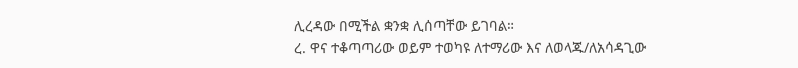ሊረዳው በሚችል ቋንቋ ሊሰጣቸው ይገባል።
ረ. ዋና ተቆጣጣሪው ወይም ተወካዩ ለተማሪው እና ለወላጁ/ለአሳዳጊው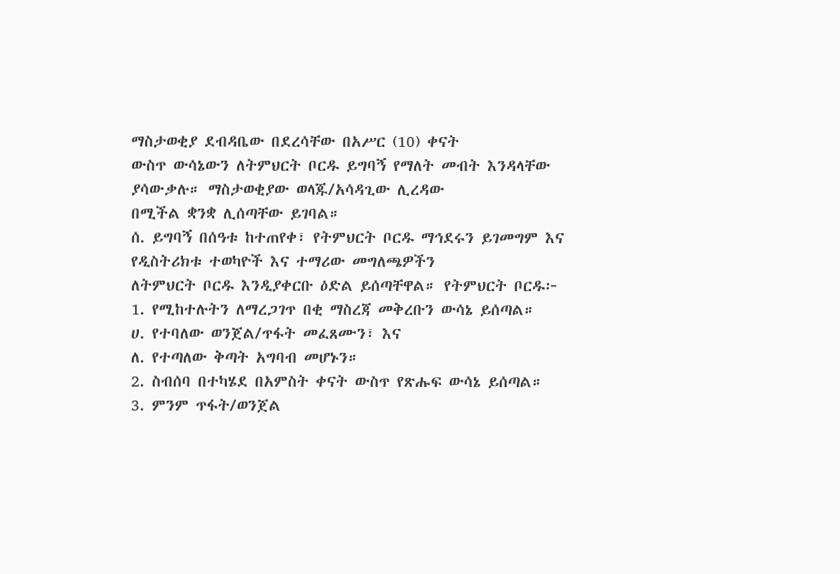ማስታወቂያ ደብዳቤው በደረሳቸው በአሥር (10) ቀናት
ውስጥ ውሳኔውን ለትምህርት ቦርዱ ይግባኝ የማለት መብት እንዳላቸው ያሳውቃሉ። ማስታወቂያው ወላጁ/አሳዳጊው ሊረዳው
በሚችል ቋንቋ ሊሰጣቸው ይገባል።
ሰ. ይግባኝ በሰዓቱ ከተጠየቀ፣ የትምህርት ቦርዱ ማኅደሩን ይገመግም እና የዲስትሪክቱ ተወካዮች እና ተማሪው መግለጫዎችን
ለትምህርት ቦርዱ እንዲያቀርቡ ዕድል ይሰጣቸዋል። የትምህርት ቦርዱ፦
1. የሚከተሉትን ለማረጋገጥ በቂ ማስረጃ መቅረቡን ውሳኔ ይሰጣል።
ሀ. የተባለው ወንጀል/ጥፋት መፈጸሙን፣ እና
ለ. የተጣለው ቅጣት አግባብ መሆኑን።
2. ስብሰባ በተካሄደ በአምስት ቀናት ውስጥ የጽሑፍ ውሳኔ ይሰጣል።
3. ምንም ጥፋት/ወንጀል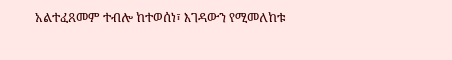አልተፈጸመም ተብሎ ከተወሰነ፣ እገዳውን የሚመለከቱ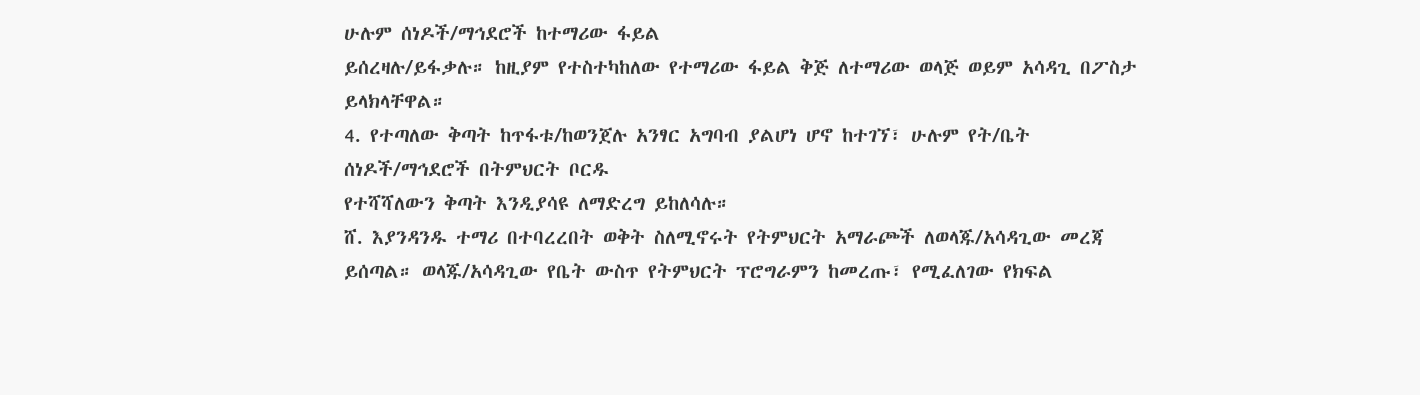ሁሉም ሰነዶች/ማኅደሮች ከተማሪው ፋይል
ይሰረዛሉ/ይፋቃሉ። ከዚያም የተስተካከለው የተማሪው ፋይል ቅጅ ለተማሪው ወላጅ ወይም አሳዳጊ በፖስታ ይላክላቸዋል።
4. የተጣለው ቅጣት ከጥፋቱ/ከወንጀሉ አንፃር አግባብ ያልሆነ ሆኖ ከተገኘ፣ ሁሉም የት/ቤት ሰነዶች/ማኅደሮች በትምህርት ቦርዱ
የተሻሻለውን ቅጣት እንዲያሳዩ ለማድረግ ይከለሳሉ።
ሸ. እያንዳንዱ ተማሪ በተባረረበት ወቅት ስለሚኖሩት የትምህርት አማራጮች ለወላጁ/አሳዳጊው መረጃ
ይሰጣል። ወላጁ/አሳዳጊው የቤት ውስጥ የትምህርት ፕሮግራምን ከመረጡ፣ የሚፈለገው የክፍል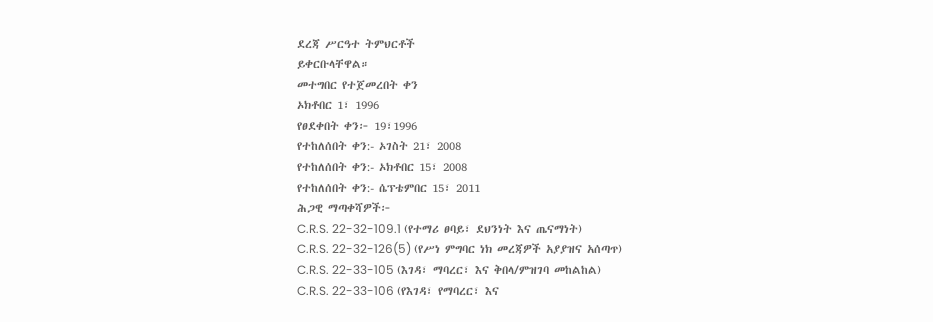ደረጃ ሥርዓተ ትምህርቶች
ይቀርቡላቸዋል።
መተግበር የተጀመረበት ቀን
ኦክቶበር 1፣ 1996
የፀደቀበት ቀን፦ 19፣1996
የተከለሰበት ቀን:- ኦገስት 21፣ 2008
የተከለሰበት ቀን:- ኦክቶበር 15፣ 2008
የተከለሰበት ቀን:- ሴፕቴምበር 15፣ 2011
ሕጋዊ ማጣቀሻዎች፦
C.R.S. 22-32-109.1 (የተማሪ ፀባይ፣ ደህንነት እና ጤናማነት)
C.R.S. 22-32-126(5) (የሥነ ምግባር ነክ መረጃዎች አያያዝና አሰጣጥ)
C.R.S. 22-33-105 (እገዳ፣ ማባረር፣ እና ቅበላ/ምዝገባ መከልከል)
C.R.S. 22-33-106 (የእገዳ፣ የማባረር፣ እና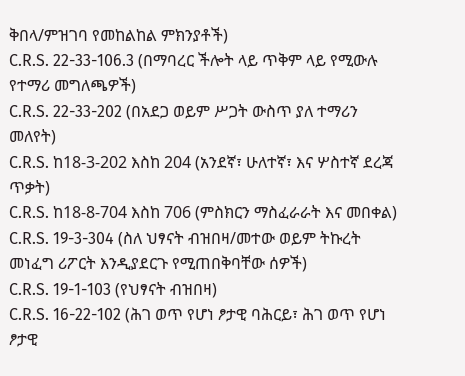ቅበላ/ምዝገባ የመከልከል ምክንያቶች)
C.R.S. 22-33-106.3 (በማባረር ችሎት ላይ ጥቅም ላይ የሚውሉ የተማሪ መግለጫዎች)
C.R.S. 22-33-202 (በአደጋ ወይም ሥጋት ውስጥ ያለ ተማሪን መለየት)
C.R.S. ከ18-3-202 እስከ 204 (አንደኛ፣ ሁለተኛ፣ እና ሦስተኛ ደረጃ ጥቃት)
C.R.S. ከ18-8-704 እስከ 706 (ምስክርን ማስፈራራት እና መበቀል)
C.R.S. 19-3-304 (ስለ ህፃናት ብዝበዛ/መተው ወይም ትኩረት መነፈግ ሪፖርት እንዲያደርጉ የሚጠበቅባቸው ሰዎች)
C.R.S. 19-1-103 (የህፃናት ብዝበዛ)
C.R.S. 16-22-102 (ሕገ ወጥ የሆነ ፆታዊ ባሕርይ፣ ሕገ ወጥ የሆነ ፆታዊ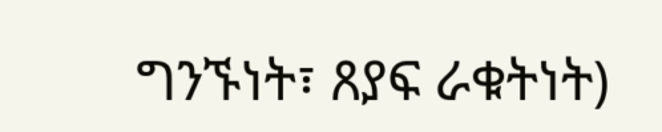ግንኙነት፣ ጸያፍ ራቁትነት)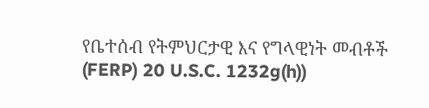የቤተሰብ የትምህርታዊ እና የግላዊነት መብቶች (FERP) 20 U.S.C. 1232g(h))